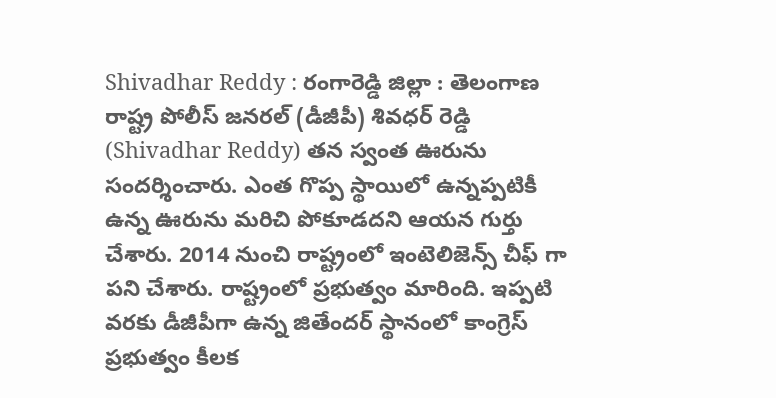Shivadhar Reddy : రంగారెడ్డి జిల్లా : తెలంగాణ రాష్ట్ర పోలీస్ జనరల్ (డీజీపీ) శివధర్ రెడ్డి (Shivadhar Reddy) తన స్వంత ఊరును సందర్శించారు. ఎంత గొప్ప స్థాయిలో ఉన్నప్పటికీ ఉన్న ఊరును మరిచి పోకూడదని ఆయన గుర్తు చేశారు. 2014 నుంచి రాష్ట్రంలో ఇంటెలిజెన్స్ చీఫ్ గా పని చేశారు. రాష్ట్రంలో ప్రభుత్వం మారింది. ఇప్పటి వరకు డీజీపీగా ఉన్న జితేందర్ స్థానంలో కాంగ్రెస్ ప్రభుత్వం కీలక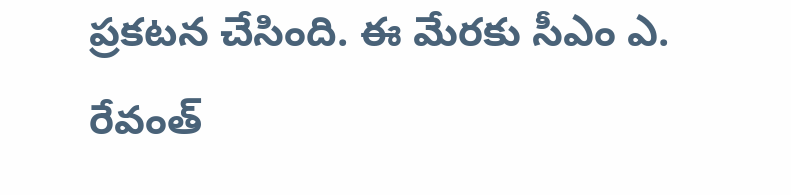ప్రకటన చేసింది. ఈ మేరకు సీఎం ఎ. రేవంత్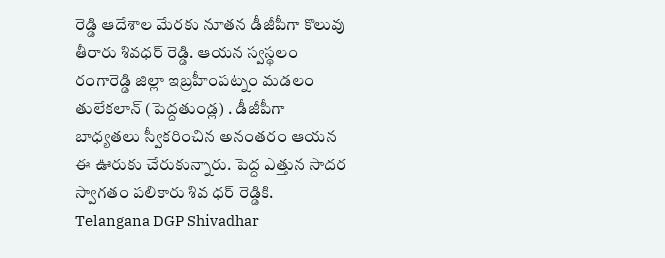రెడ్డి ఆదేశాల మేరకు నూతన డీజీపీగా కొలువు తీరారు శివధర్ రెడ్డి. ఆయన స్వస్థలం రంగారెడ్డి జిల్లా ఇబ్రహీంపట్నం మడలం తులేకలాన్ (పెద్దతుండ్ల) . డీజీపీగా బాధ్యతలు స్వీకరించిన అనంతరం ఆయన ఈ ఊరుకు చేరుకున్నారు. పెద్ద ఎత్తున సాదర స్వాగతం పలికారు శివ ధర్ రెడ్డికి.
Telangana DGP Shivadhar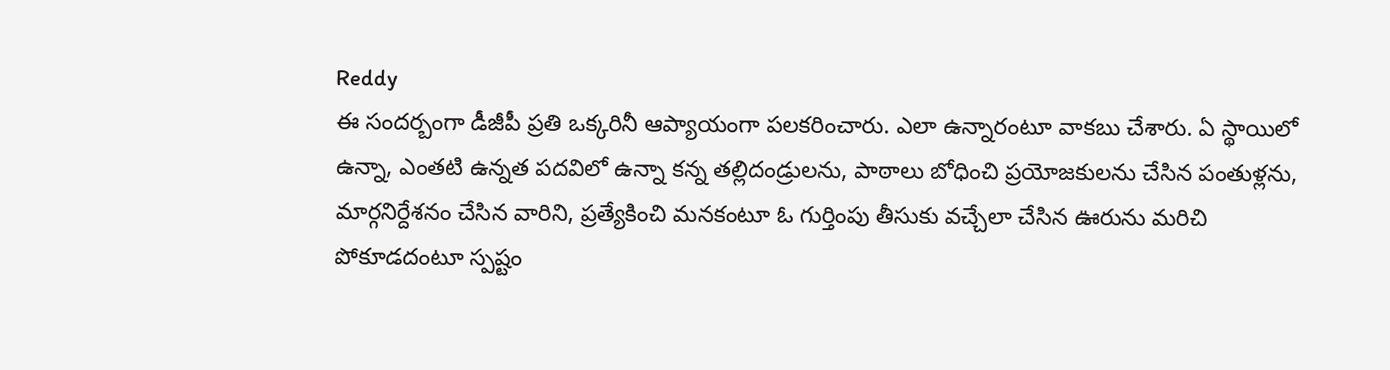Reddy
ఈ సందర్బంగా డీజీపీ ప్రతి ఒక్కరినీ ఆప్యాయంగా పలకరించారు. ఎలా ఉన్నారంటూ వాకబు చేశారు. ఏ స్థాయిలో ఉన్నా, ఎంతటి ఉన్నత పదవిలో ఉన్నా కన్న తల్లిదండ్రులను, పాఠాలు బోధించి ప్రయోజకులను చేసిన పంతుళ్లను, మార్గనిర్దేశనం చేసిన వారిని, ప్రత్యేకించి మనకంటూ ఓ గుర్తింపు తీసుకు వచ్చేలా చేసిన ఊరును మరిచి పోకూడదంటూ స్పష్టం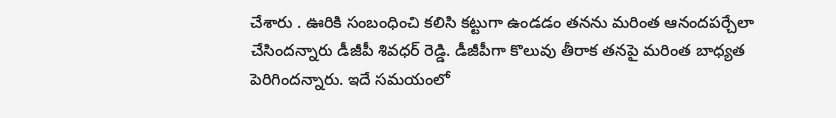చేశారు . ఊరికి సంబంధించి కలిసి కట్టుగా ఉండడం తనను మరింత ఆనందపర్చేలా చేసిందన్నారు డీజీపీ శివధర్ రెడ్డి. డీజీపీగా కొలువు తీరాక తనపై మరింత బాధ్యత పెరిగిందన్నారు. ఇదే సమయంలో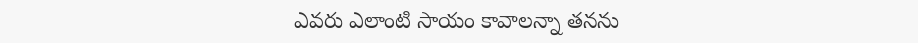ఎవరు ఎలాంటి సాయం కావాలన్నా తనను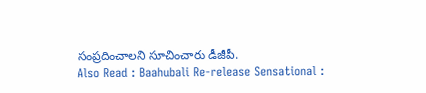సంప్రదించాలని సూచించారు డీజీపీ.
Also Read : Baahubali Re-release Sensational :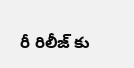రీ రిలీజ్ కు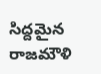సిద్దమైన రాజమౌళి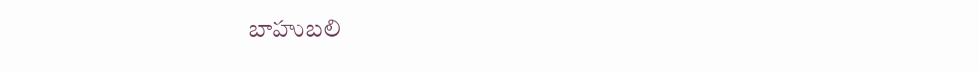బాహుబలి